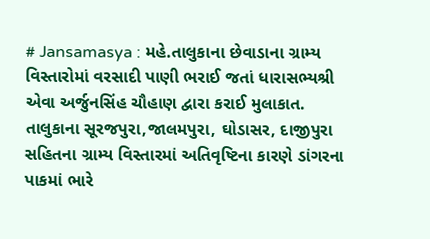# Jansamasya : મહે.તાલુકાના છેવાડાના ગ્રામ્ય વિસ્તારોમાં વરસાદી પાણી ભરાઈ જતાં ધારાસભ્યશ્રી એવા અર્જુનસિંહ ચૌહાણ દ્વારા કરાઈ મુલાકાત. તાલુકાના સૂરજપુરા,જાલમપુરા, ઘોડાસર, દાજીપુરા સહિતના ગ્રામ્ય વિસ્તારમાં અતિવૃષ્ટિના કારણે ડાંગરના પાકમાં ભારે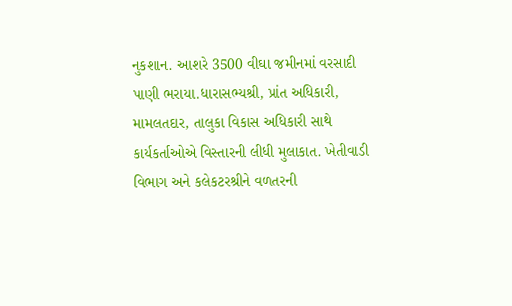નુકશાન. આશરે 3500 વીઘા જમીનમાં વરસાદી પાણી ભરાયા.ધારાસભ્યશ્રી, પ્રાંત અધિકારી, મામલતદાર, તાલુકા વિકાસ અધિકારી સાથે કાર્યકર્તાઓએ વિસ્તારની લીધી મુલાકાત. ખેતીવાડી વિભાગ અને કલેકટરશ્રીને વળતરની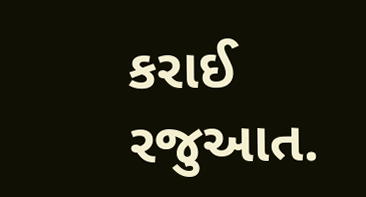કરાઈ રજુઆત.